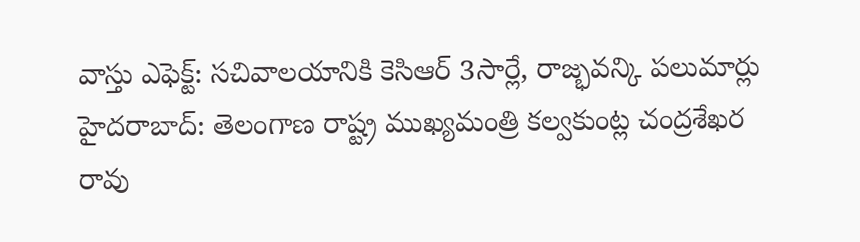వాస్తు ఎఫెక్ట్: సచివాలయానికి కెసిఆర్ 3సార్లే, రాజ్భవన్కి పలుమార్లు
హైదరాబాద్: తెలంగాణ రాష్ట్ర ముఖ్యమంత్రి కల్వకుంట్ల చంద్రశేఖర రావు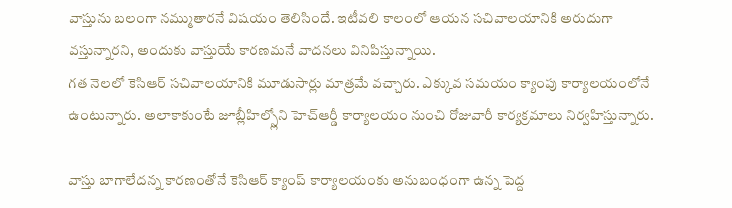వాస్తును బలంగా నమ్ముతారనే విషయం తెలిసిందే. ఇటీవలి కాలంలో ఆయన సచివాలయానికి అరుదుగా వస్తున్నారని, అందుకు వాస్తుయే కారణమనే వాదనలు వినిపిస్తున్నాయి.
గత నెలలో కెసిఆర్ సచివాలయానికి మూడుసార్లు మాత్రమే వచ్చారు. ఎక్కువ సమయం క్యాంపు కార్యాలయంలోనే ఉంటున్నారు. అలాకాకుంటే జూబ్లీహిల్స్లోని హెచ్ఆర్డీ కార్యాలయం నుంచి రోజువారీ కార్యక్రమాలు నిర్వహిస్తున్నారు.

వాస్తు బాగాలేదన్న కారణంతోనే కెసిఆర్ క్యాంప్ కార్యాలయంకు అనుబంధంగా ఉన్న పెద్ద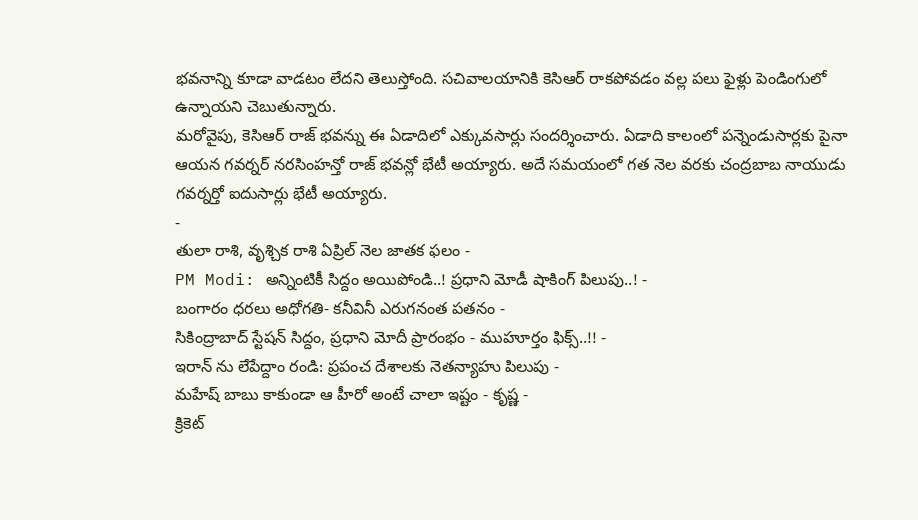భవనాన్ని కూడా వాడటం లేదని తెలుస్తోంది. సచివాలయానికి కెసిఆర్ రాకపోవడం వల్ల పలు ఫైళ్లు పెండింగులో ఉన్నాయని చెబుతున్నారు.
మరోవైపు, కెసిఆర్ రాజ్ భవన్ను ఈ ఏడాదిలో ఎక్కువసార్లు సందర్శించారు. ఏడాది కాలంలో పన్నెండుసార్లకు పైనా ఆయన గవర్నర్ నరసింహన్తో రాజ్ భవన్లో భేటీ అయ్యారు. అదే సమయంలో గత నెల వరకు చంద్రబాబ నాయుడు గవర్నర్తో ఐదుసార్లు భేటీ అయ్యారు.
-
తులా రాశి, వృశ్చిక రాశి ఏప్రిల్ నెల జాతక ఫలం -
PM Modi: అన్నింటికీ సిద్దం అయిపోండి..! ప్రధాని మోడీ షాకింగ్ పిలుపు..! -
బంగారం ధరలు అధోగతి- కనీవినీ ఎరుగనంత పతనం -
సికింద్రాబాద్ స్టేషన్ సిద్దం, ప్రధాని మోదీ ప్రారంభం - ముహూర్తం ఫిక్స్..!! -
ఇరాన్ ను లేపేద్దాం రండి: ప్రపంచ దేశాలకు నెతన్యాహు పిలుపు -
మహేష్ బాబు కాకుండా ఆ హీరో అంటే చాలా ఇష్టం - కృష్ణ -
క్రికెట్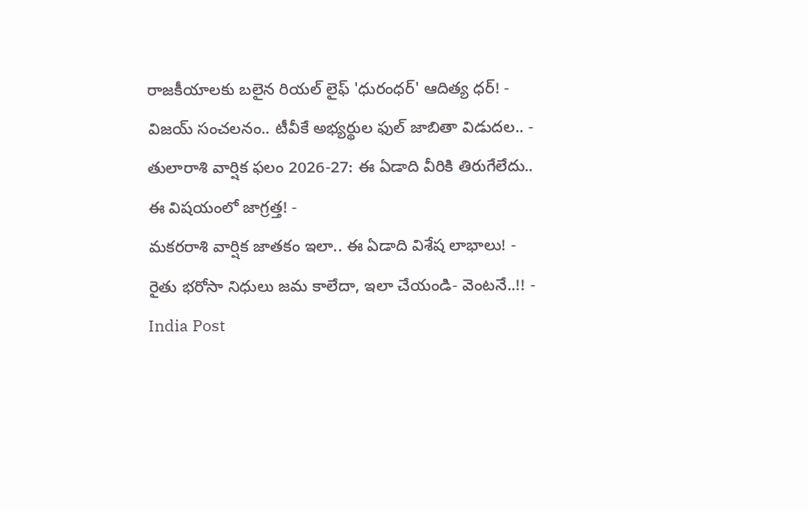రాజకీయాలకు బలైన రియల్ లైఫ్ 'ధురంధర్' ఆదిత్య ధర్! -
విజయ్ సంచలనం.. టీవీకే అభ్యర్థుల ఫుల్ జాబితా విడుదల.. -
తులారాశి వార్షిక ఫలం 2026-27: ఈ ఏడాది వీరికి తిరుగేలేదు.. ఈ విషయంలో జాగ్రత్త! -
మకరరాశి వార్షిక జాతకం ఇలా.. ఈ ఏడాది విశేష లాభాలు! -
రైతు భరోసా నిధులు జమ కాలేదా, ఇలా చేయండి- వెంటనే..!! -
India Post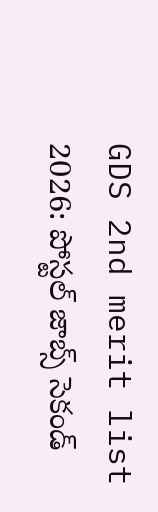GDS 2nd merit list 2026: పోస్టల్ జాబ్స్ సెకండ్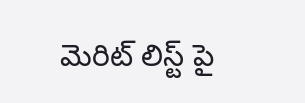మెరిట్ లిస్ట్ పై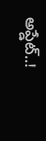అప్డేట్..!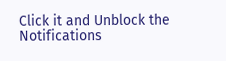Click it and Unblock the Notifications